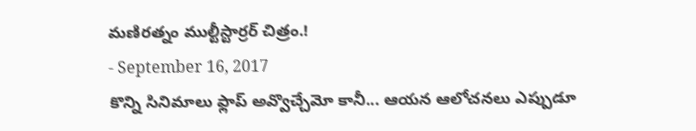మణిరత్నం ముల్టీస్టార్రర్ చిత్రం.!
- September 16, 2017
కొన్ని సినిమాలు ఫ్లాప్ అవ్వొచ్చేమో కానీ... ఆయన ఆలోచనలు ఎప్పుడూ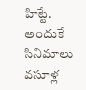హిట్టే. అందుకే సినిమాలు వసూళ్ల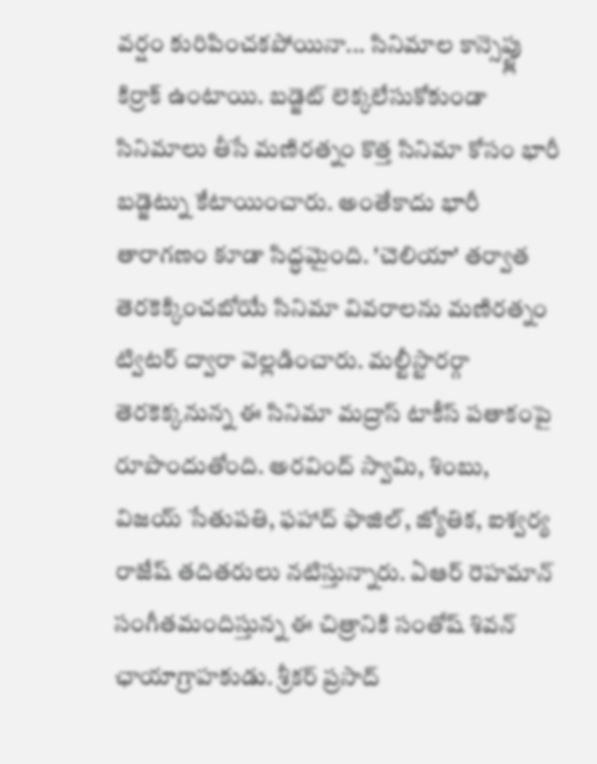వర్షం కురిపించకపోయినా... సినిమాల కాన్సెప్ట్లు కిర్రాక్ ఉంటాయి. బడ్జెట్ లెక్కలేసుకోకుండా సినిమాలు తీసే మణిరత్నం కొత్త సినిమా కోసం భారీ బడ్జెట్ను కేటాయించారు. అంతేకాదు భారీ తారాగణం కూడా సిద్ధమైంది. 'చెలియా' తర్వాత తెరకెక్కించబోయే సినిమా వివరాలను మణిరత్నం ట్విటర్ ద్వారా వెల్లడించారు. మల్టీస్టారర్గా తెరకెక్కనున్న ఈ సినిమా మద్రాస్ టాకీస్ పతాకంపై రూపొందుతోంది. అరవింద్ స్వామి, శింబు, విజయ్ సేతుపతి, ఫహాద్ ఫాజిల్, జ్యోతిక, ఐశ్వర్య రాజేష్ తదితరులు నటిస్తున్నారు. ఏఆర్ రెహమాన్ సంగీతమందిస్తున్న ఈ చిత్రానికి సంతోష్ శివన్ ఛాయాగ్రాహకుడు. శ్రీకర్ ప్రసాద్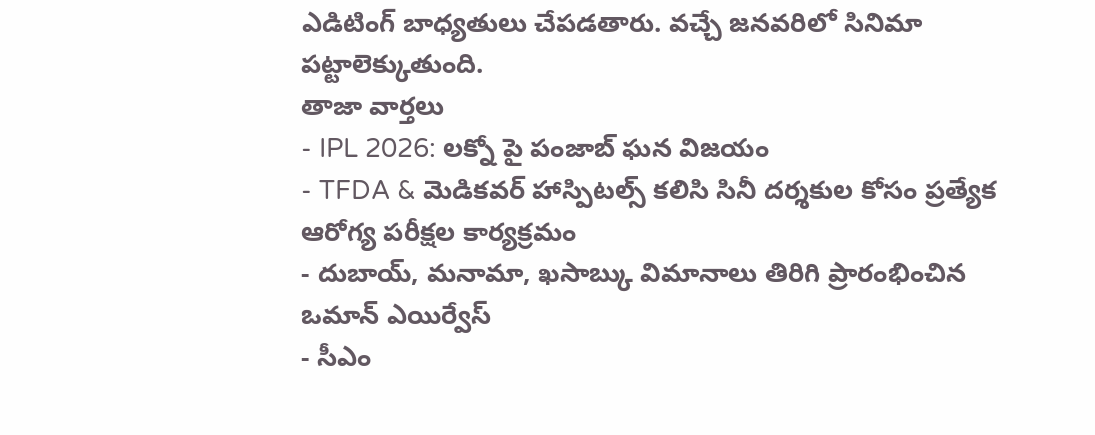ఎడిటింగ్ బాధ్యతులు చేపడతారు. వచ్చే జనవరిలో సినిమా పట్టాలెక్కుతుంది.
తాజా వార్తలు
- IPL 2026: లక్నో పై పంజాబ్ ఘన విజయం
- TFDA & మెడికవర్ హాస్పిటల్స్ కలిసి సినీ దర్శకుల కోసం ప్రత్యేక ఆరోగ్య పరీక్షల కార్యక్రమం
- దుబాయ్, మనామా, ఖసాబ్కు విమానాలు తిరిగి ప్రారంభించిన ఒమాన్ ఎయిర్వేస్
- సీఎం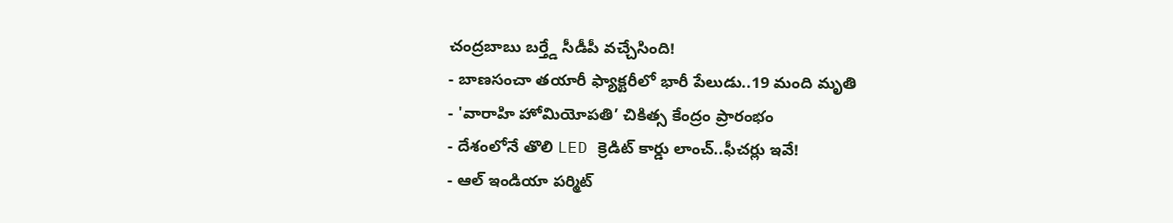చంద్రబాబు బర్త్డే సీడీపీ వచ్చేసింది!
- బాణసంచా తయారీ ఫ్యాక్టరీలో భారీ పేలుడు..19 మంది మృతి
- 'వారాహి హోమియోపతి’ చికిత్స కేంద్రం ప్రారంభం
- దేశంలోనే తొలి LED క్రెడిట్ కార్డు లాంచ్..ఫీచర్లు ఇవే!
- ఆల్ ఇండియా పర్మిట్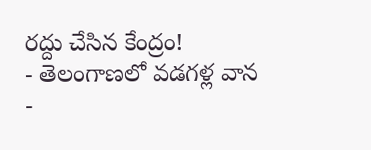రద్దు చేసిన కేంద్రం!
- తెలంగాణలో వడగళ్ల వాన
-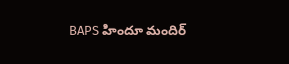BAPS హిందూ మందిర్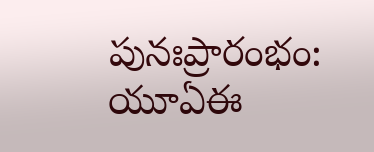పునఃప్రారంభం: యూఏఈ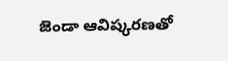జెండా ఆవిష్కరణతో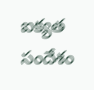ఐక్యత సందేశం